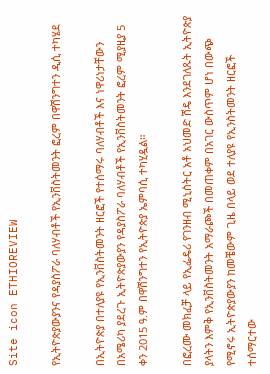Site icon ETHIOREVIEW

የኢትዮጵያውያንና የዳያስፖራ ባለሃብቶች የኢንቨስትመንት ፎረም በዋሽንግተን ዲሲ ተካሄደ

በኢትዮጵያ በተለያዩ የኢንቨስትመንት ዘርፎች የተሰማሩ ባለሃብቶች እና ነዋሪነታቸውን በአሜሪካ ያደረጉ ኢትዮጵያውያን የዳያስፖራ ባለሃብቶች የኢንቨስትመንት ፎረም ሚያዚያ 5 ቀን 2015 ዓ.ም በዋሽንግተን የኢትዮጵያ ኤምባሲ ተካሂዷል።

በፎረሙ መክፈቻ ላይ የኢፌዴሪ የገንዘብ ሚኒስትር አቶ አህመድ ሽዴ እንደገለጹት ኢትዮጵያ ያላትን እምቅ የኢንቨስትመንት አማራጮች በመጠቀም በአገር ውስጥም ሆነ በውጭ የሚኖሩ ኢትዮጵያውያን ከመቼውም ጊዜ በላይ ወደ ተለያዩ የኢንስትመንት ዘርፎች ተሰማርተው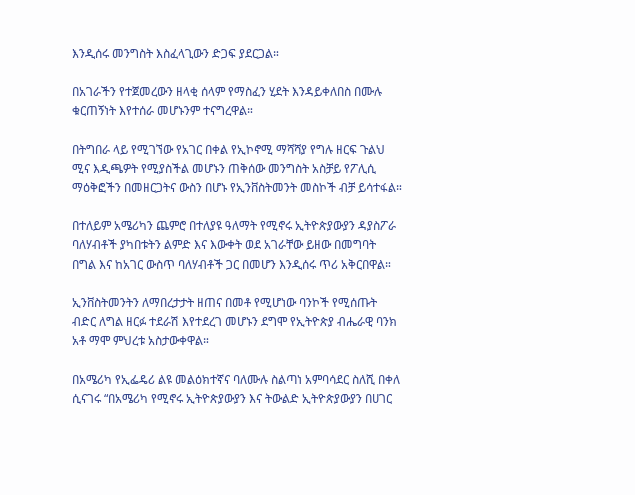እንዲሰሩ መንግስት እስፈላጊውን ድጋፍ ያደርጋል።

በአገራችን የተጀመረውን ዘላቂ ሰላም የማስፈን ሂደት እንዳይቀለበስ በሙሉ ቁርጠኝነት እየተሰራ መሆኑንም ተናግረዋል።

በትግበራ ላይ የሚገኘው የአገር በቀል የኢኮኖሚ ማሻሻያ የግሉ ዘርፍ ጉልህ ሚና እዲጫዎት የሚያስችል መሆኑን ጠቅሰው መንግስት አስቻይ የፖሊሲ ማዕቅፎችን በመዘርጋትና ውስን በሆኑ የኢንቨስትመንት መስኮች ብቻ ይሳተፋል።

በተለይም አሜሪካን ጨምሮ በተለያዩ ዓለማት የሚኖሩ ኢትዮጵያውያን ዳያስፖራ ባለሃብቶች ያካበቱትን ልምድ እና እውቀት ወደ አገራቸው ይዘው በመግባት በግል እና ከአገር ውስጥ ባለሃብቶች ጋር በመሆን እንዲሰሩ ጥሪ አቅርበዋል።

ኢንቨስትመንትን ለማበረታታት ዘጠና በመቶ የሚሆነው ባንኮች የሚሰጡት ብድር ለግል ዘርፉ ተደራሽ እየተደረገ መሆኑን ደግሞ የኢትዮጵያ ብሔራዊ ባንክ አቶ ማሞ ምህረቱ አስታውቀዋል።

በአሜሪካ የኢፌዴሪ ልዩ መልዕክተኛና ባለሙሉ ስልጣነ አምባሳደር ስለሺ በቀለ ሲናገሩ “በአሜሪካ የሚኖሩ ኢትዮጵያውያን እና ትውልድ ኢትዮጵያውያን በሀገር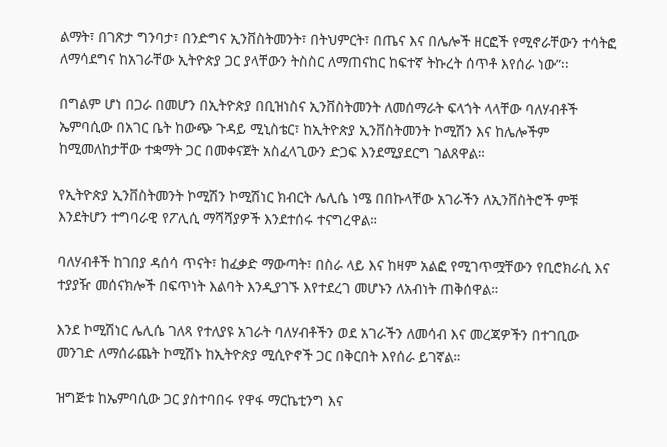ልማት፣ በገጽታ ግንባታ፣ በንድግና ኢንቨስትመንት፣ በትህምርት፣ በጤና እና በሌሎች ዘርፎች የሚኖራቸውን ተሳትፎ ለማሳደግና ከአገራቸው ኢትዮጵያ ጋር ያላቸውን ትስስር ለማጠናከር ከፍተኛ ትኩረት ሰጥቶ እየሰራ ነው”፡፡

በግልም ሆነ በጋራ በመሆን በኢትዮጵያ በቢዝነስና ኢንቨስትመንት ለመሰማራት ፍላጎት ላላቸው ባለሃብቶች ኤምባሲው በአገር ቤት ከውጭ ጉዳይ ሚኒስቴር፣ ከኢትዮጵያ ኢንቨስትመንት ኮሚሽን እና ከሌሎችም ከሚመለከታቸው ተቋማት ጋር በመቀናጀት አስፈላጊውን ድጋፍ እንደሚያደርግ ገልጸዋል።

የኢትዮጵያ ኢንቨስትመንት ኮሚሽን ኮሚሽነር ክብርት ሌሊሴ ነሜ በበኩላቸው አገራችን ለኢንቨስትሮች ምቹ እንደትሆን ተግባራዊ የፖሊሲ ማሻሻያዎች እንደተሰሩ ተናግረዋል።

ባለሃብቶች ከገበያ ዳሰሳ ጥናት፣ ከፈቃድ ማውጣት፣ በስራ ላይ እና ከዛም አልፎ የሚገጥሟቸውን የቢሮክራሲ እና ተያያዥ መሰናክሎች በፍጥነት እልባት እንዲያገኙ እየተደረገ መሆኑን ለአብነት ጠቅሰዋል።

እንደ ኮሚሽነር ሌሊሴ ገለጻ የተለያዩ አገራት ባለሃብቶችን ወደ አገራችን ለመሳብ እና መረጃዎችን በተገቢው መንገድ ለማሰራጨት ኮሚሽኑ ከኢትዮጵያ ሚሲዮኖች ጋር በቅርበት እየሰራ ይገኛል።

ዝግጅቱ ከኤምባሲው ጋር ያስተባበሩ የዋፋ ማርኬቲንግ እና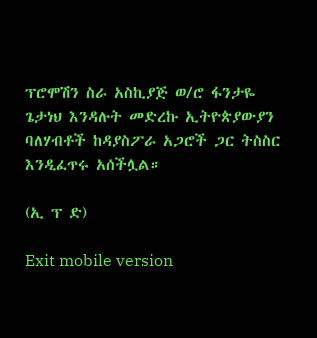ፕሮሞሽን ስራ አስኪያጅ ወ/ሮ ፋንታዬ ጌታነህ እንዳሉት መድረኩ ኢትዮጵያውያን ባለሃብቶች ከዳያስፖራ አጋሮች ጋር ትስስር እንዲፈጥሩ አሰችሏል።

(ኢ ፕ ድ)

Exit mobile version